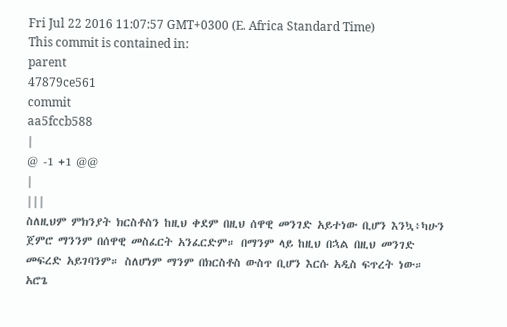Fri Jul 22 2016 11:07:57 GMT+0300 (E. Africa Standard Time)
This commit is contained in:
parent
47879ce561
commit
aa5fccb588
|
@ -1 +1 @@
|
|||
ስለዚህም ምክንያት ክርስቶስን ከዚህ ቀደም በዚህ ሰዋዊ መንገድ አይተነው ቢሆን እንኳ፥ካሁን ጀምሮ ማንንም በሰዋዊ መስፈርት አንፈርድም። በማንም ላይ ከዚህ በኋል በዚህ መንገድ መፍረድ አይገባንም። ስለሆነም ማንም በክርስቶስ ውስጥ ቢሆን እርሱ አዲስ ፍጥረት ነው። አሮጌ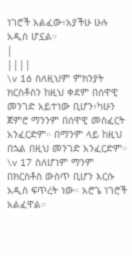ነገሮች አልፈው፥አያችሁ ሁሉ አዲስ ሆኗል።
|
||||
\v 16 ስለዚህም ምክንያት ክርስቶስን ከዚህ ቀደም በሰዋዊ መንገድ አይተነው ቢሆን፥ካሁን ጀምሮ ማንንም በሰዋዊ መስፈርት አንፈርድም። በማንም ላይ ከዚህ በኋል በዚህ መንገድ አንፈርድም። \v 17 ስለሆነም ማንም በክርስቶስ ውስጥ ቢሆን እርሱ አዲስ ፍጥረት ነው። አሮጌ ነገሮች አልፈዋል።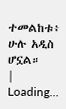ተመልከቱ፥ ሁሉ አዲስ ሆኗል።
|
Loading…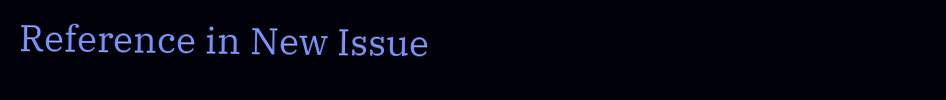Reference in New Issue